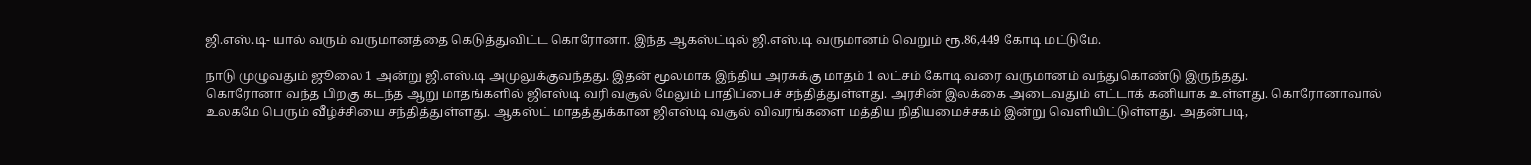ஜி.எஸ்.டி- யால் வரும் வருமானத்தை கெடுத்துவிட்ட கொரோனா. இந்த ஆகஸ்ட்டில் ஜி.எஸ்.டி வருமானம் வெறும் ரூ.86,449 கோடி மட்டுமே.

நாடு முழுவதும் ஜூலை 1 அன்று ஜி.எஸ்.டி அமுலுக்குவந்தது. இதன் மூலமாக இந்திய அரசுக்கு மாதம் 1 லட்சம் கோடி வரை வருமானம் வந்துகொண்டு இருந்தது.
கொரோனா வந்த பிறகு கடந்த ஆறு மாதங்களில் ஜிஎஸ்டி வரி வசூல் மேலும் பாதிப்பைச் சந்தித்துள்ளது. அரசின் இலக்கை அடைவதும் எட்டாக் கனியாக உள்ளது. கொரோனாவால் உலகமே பெரும் வீழ்ச்சியை சந்தித்துள்ளது. ஆகஸ்ட் மாதத்துக்கான ஜிஎஸ்டி வசூல் விவரங்களை மத்திய நிதியமைச்சகம் இன்று வெளியிட்டுள்ளது. அதன்படி,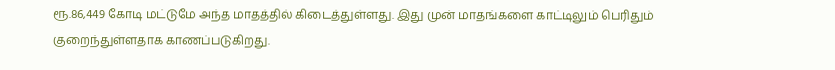ரூ.86,449 கோடி மட்டுமே அந்த மாதத்தில் கிடைத்துள்ளது. இது முன் மாதங்களை காட்டிலும் பெரிதும் குறைந்துள்ளதாக காணப்படுகிறது.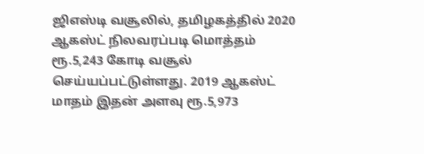ஜிஎஸ்டி வசூலில், தமிழகத்தில் 2020 ஆகஸ்ட் நிலவரப்படி மொத்தம் ரூ.5,243 கோடி வசூல் செய்யப்பட்டுள்ளது. 2019 ஆகஸ்ட் மாதம் இதன் அளவு ரூ.5,973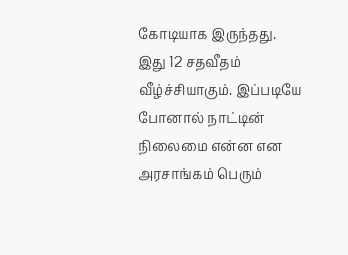கோடியாக இருந்தது. இது 12 சதவீதம் வீழ்ச்சியாகும். இப்படியே போனால் நாட்டின் நிலைமை என்ன என அரசாங்கம் பெரும்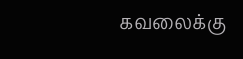கவலைக்கு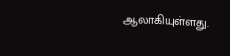ஆலாகியுள்ளது.